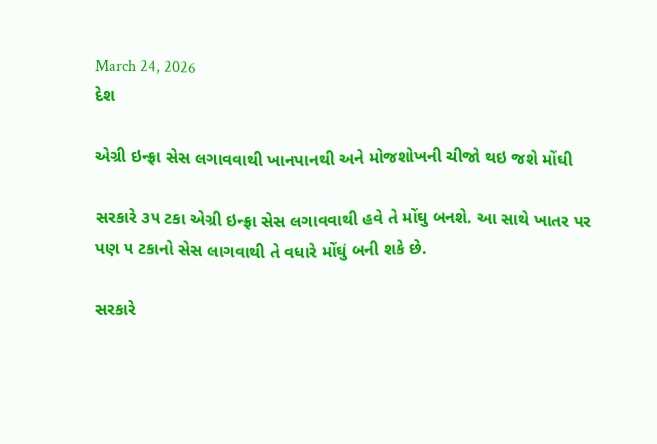March 24, 2026
દેશ

એગ્રી ઇન્ફ્રા સેસ લગાવવાથી ખાનપાનથી અને મોજશોખની ચીજો થઇ જશે મોંઘી

સરકારે ૩૫ ટકા એગ્રી ઇન્ફ્રા સેસ લગાવવાથી હવે તે મોંઘુ બનશે. આ સાથે ખાતર પર પણ ૫ ટકાનો સેસ લાગવાથી તે વધારે મોંઘું બની શકે છે.

સરકારે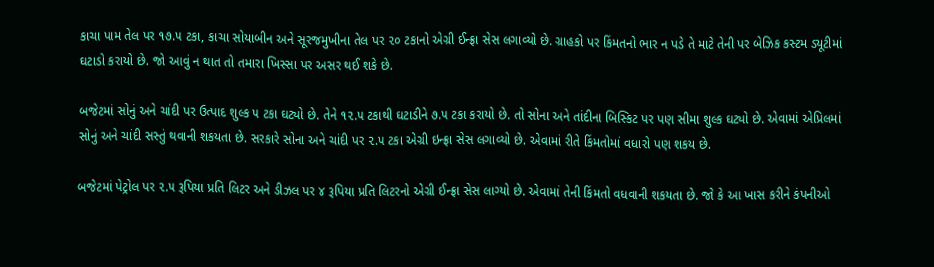કાચા પામ તેલ પર ૧૭.૫ ટકા, કાચા સોયાબીન અને સૂરજમુખીના તેલ પર ૨૦ ટકાનો એગ્રી ઈન્ફ્રા સેસ લગાવ્યો છે. ગ્રાહકો પર કિંમતનો ભાર ન પડે તે માટે તેની પર બેઝિક કસ્ટમ ડ્યૂટીમાં ઘટાડો કરાયો છે. જો આવું ન થાત તો તમારા ખિસ્સા પર અસર થઈ શકે છે.

બજેટમાં સોનું અને ચાંદી પર ઉત્પાદ શુલ્ક ૫ ટકા ઘટ્યો છે. તેને ૧૨.૫ ટકાથી ઘટાડીને ૭.૫ ટકા કરાયો છે. તો સોના અને તાંદીના બિસ્કિટ પર પણ સીમા શુલ્ક ઘટ્યો છે. એવામાં એપ્રિલમાં સોનું અને ચાંદી સસ્તું થવાની શકયતા છે. સરકારે સોના અને ચાંદી પર ૨.૫ ટકા એગ્રી ઇન્ફ્રા સેસ લગાવ્યો છે. એવામાં રીતે કિંમતોમાં વધારો પણ શકય છે.

બજેટમાં પેટ્રોલ પર ૨.૫ રૂપિયા પ્રતિ લિટર અને ડીઝલ પર ૪ રૂપિયા પ્રતિ લિટરનો એગ્રી ઈન્ફ્રા સેસ લાગ્યો છે. એવામાં તેની કિંમતો વધવાની શકયતા છે. જો કે આ ખાસ કરીને કંપનીઓ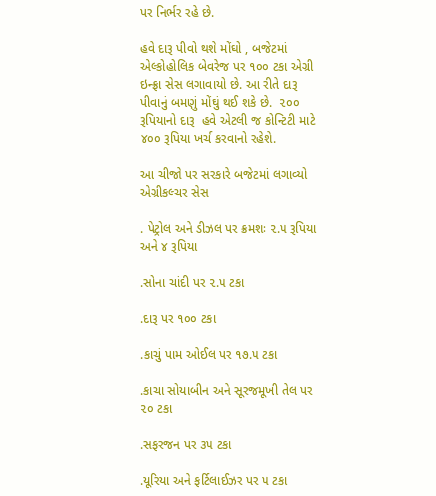પર નિર્ભર રહે છે.

હવે દારૂ પીવો થશે મોંઘો , બજેટમાં એલ્કોહોલિક બેવરેજ પર ૧૦૦ ટકા એગ્રી ઇન્ફ્રા સેસ લગાવાયો છે. આ રીતે દારૂ પીવાનું બમણું મોંઘું થઈ શકે છે.  ૨૦૦ રૂપિયાનો દારૂ  હવે એટલી જ કોન્ટિટી માટે ૪૦૦ રૂપિયા ખર્ચ કરવાનો રહેશે.

આ ચીજો પર સરકારે બજેટમાં લગાવ્યો એગ્રીકલ્ચર સેસ

. પેટ્રોલ અને ડીઝલ પર ક્રમશઃ ૨.૫ રૂપિયા અને ૪ રૂપિયા

.સોના ચાંદી પર ૨.૫ ટકા

.દારૂ પર ૧૦૦ ટકા

.કાચું પામ ઓઈલ પર ૧૭.૫ ટકા

.કાચા સોયાબીન અને સૂરજમૂખી તેલ પર ૨૦ ટકા

.સફરજન પર ૩૫ ટકા

.યૂરિયા અને ફર્ટિલાઈઝર પર ૫ ટકા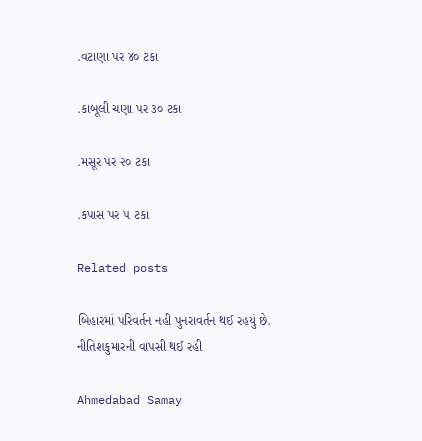.વટાણા પર ૪૦ ટકા

.કાબૂલી ચણા પર ૩૦ ટકા

.મસૂર પર ૨૦ ટકા

.કપાસ પર ૫ ટકા

Related posts

બિહારમાં પરિવર્તન નહી પુનરાવર્તન થઈ રહયું છે. નીતિશકુમારની વાપસી થઈ રહી

Ahmedabad Samay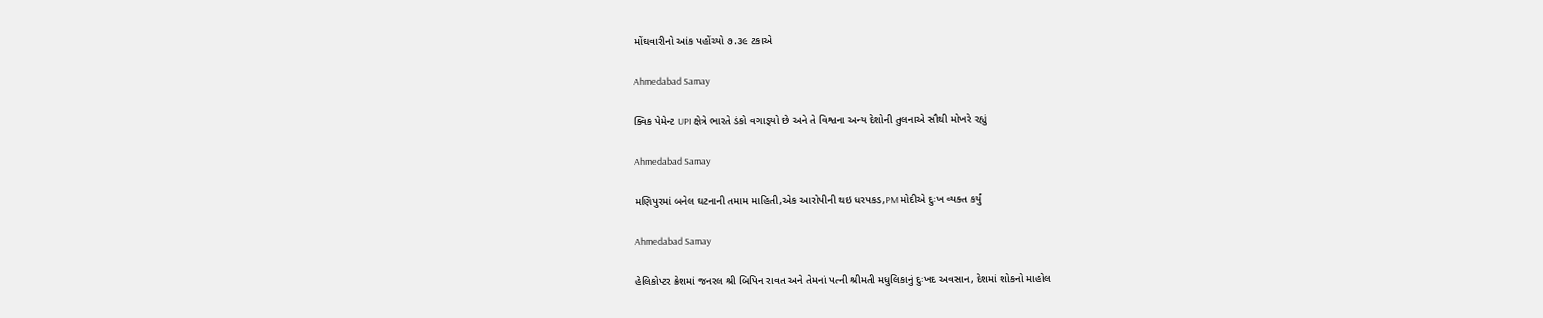મોંઘવારીનો આંક પહોંચ્યો ૭.૩૯ ટકાએ

Ahmedabad Samay

ક્‍વિક પેમેન્‍ટ UPI ક્ષેત્રે ભારતે ડંકો વગાડ્‍યો છે અને તે વિશ્વના અન્‍ય દેશોની તુલનાએ સૌથી મોખરે રહ્યું

Ahmedabad Samay

મણિપુરમાં બનેલ ઘટનાની તમામ માહિતી,એક આરોપીની થઇ ધરપકડ,PM મોદીએ દુઃખ વ્યક્ત કર્યું

Ahmedabad Samay

હેલિકોપ્ટર ક્રેશમાં જનરલ શ્રી બિપિન રાવત અને તેમનાં પત્ની શ્રીમતી મધુલિકાનું દુઃખદ અવસાન, દેશમાં શોકનો માહોલ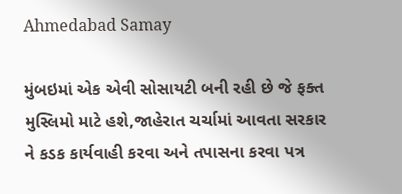Ahmedabad Samay

મુંબઇમાં એક એવી સોસાયટી બની રહી છે જે ફક્ત મુસ્લિમો માટે હશે,જાહેરાત ચર્ચામાં આવતા સરકાર ને કડક કાર્યવાહી કરવા અને તપાસના કરવા પત્ર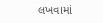લખવામાં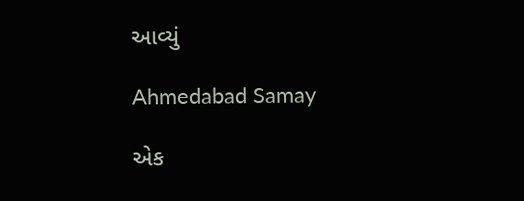આવ્યું

Ahmedabad Samay

એક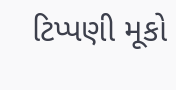ટિપ્પણી મૂકો